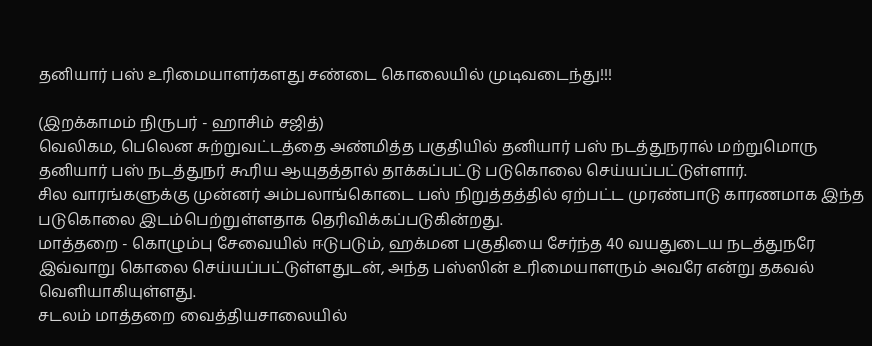தனியார் பஸ் உரிமையாளர்களது சண்டை கொலையில் முடிவடைந்து!!!

(இறக்காமம் நிருபர் - ஹாசிம் சஜித்)
வெலிகம, பெலென சுற்றுவட்டத்தை அண்மித்த பகுதியில் தனியார் பஸ் நடத்துநரால் மற்றுமொரு தனியார் பஸ் நடத்துநர் கூரிய ஆயுதத்தால் தாக்கப்பட்டு படுகொலை செய்யப்பட்டுள்ளார்.
சில வாரங்களுக்கு முன்னர் அம்பலாங்கொடை பஸ் நிறுத்தத்தில் ஏற்பட்ட முரண்பாடு காரணமாக இந்த படுகொலை இடம்பெற்றுள்ளதாக தெரிவிக்கப்படுகின்றது.
மாத்தறை - கொழும்பு சேவையில் ஈடுபடும், ஹக்மன பகுதியை சேர்ந்த 40 வயதுடைய நடத்துநரே இவ்வாறு கொலை செய்யப்பட்டுள்ளதுடன், அந்த பஸ்ஸின் உரிமையாளரும் அவரே என்று தகவல் வெளியாகியுள்ளது.
சடலம் மாத்தறை வைத்தியசாலையில்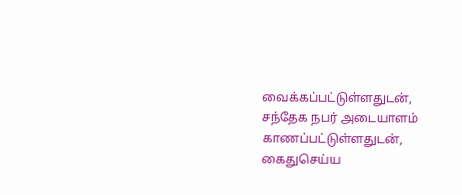வைக்கப்பட்டுள்ளதுடன், சந்தேக நபர் அடையாளம் காணப்பட்டுள்ளதுடன், கைதுசெய்ய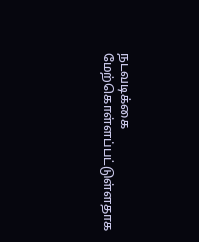நடவடிக்கை மேற்கொள்ளப்பட்டுள்ளதாக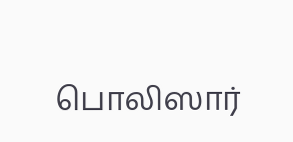பொலிஸார்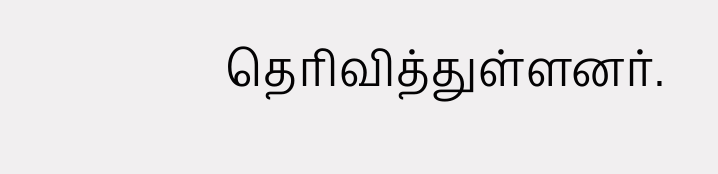தெரிவித்துள்ளனர்.